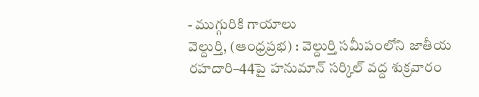- ముగ్గురికి గాయాలు
వెల్దుర్తి, (ఆంధ్రప్రభ) : వెల్దుర్తి సమీపంలోని జాతీయ రహదారి–44పై హనుమాన్ సర్కిల్ వద్ద శుక్రవారం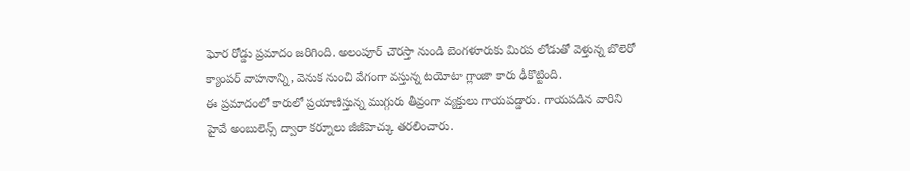ఘోర రోడ్డు ప్రమాదం జరిగింది. అలంపూర్ చౌరస్తా నుండి బెంగళూరుకు మిరప లోడుతో వెళ్తున్న బొలెరో క్యాంపర్ వాహనాన్ని, వెనుక నుంచి వేగంగా వస్తున్న టయోటా గ్లాంజా కారు ఢీకొట్టింది.
ఈ ప్రమాదంలో కారులో ప్రయాణిస్తున్న ముగ్గురు తీవ్రంగా వ్యక్తులు గాయపడ్డారు. గాయపడిన వారిని హైవే అంబులెన్స్ ద్వారా కర్నూలు జీజీహెచ్కు తరలించారు.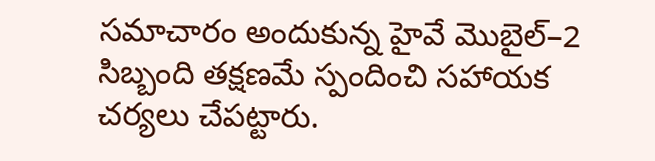సమాచారం అందుకున్న హైవే మొబైల్–2 సిబ్బంది తక్షణమే స్పందించి సహాయక చర్యలు చేపట్టారు.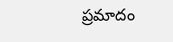ప్రమాదం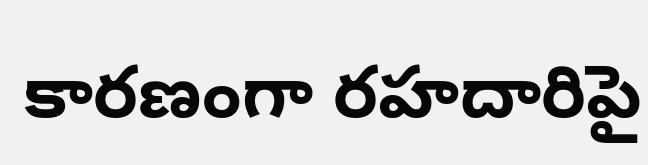కారణంగా రహదారిపై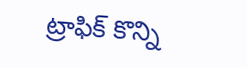ట్రాఫిక్ కొన్ని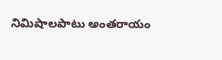నిమిషాలపాటు అంతరాయం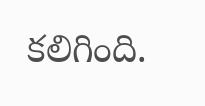కలిగింది.